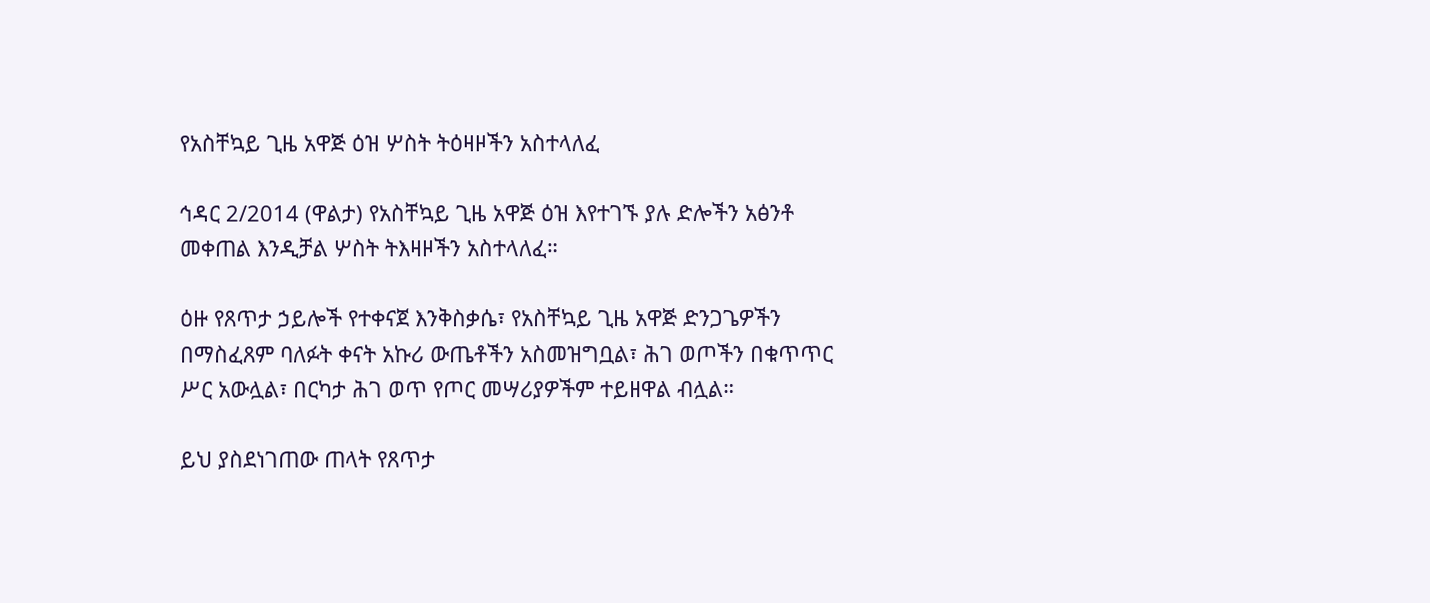የአስቸኳይ ጊዜ አዋጅ ዕዝ ሦስት ትዕዛዞችን አስተላለፈ

ኅዳር 2/2014 (ዋልታ) የአስቸኳይ ጊዜ አዋጅ ዕዝ እየተገኙ ያሉ ድሎችን አፅንቶ መቀጠል እንዲቻል ሦስት ትእዛዞችን አስተላለፈ።

ዕዙ የጸጥታ ኃይሎች የተቀናጀ እንቅስቃሴ፣ የአስቸኳይ ጊዜ አዋጅ ድንጋጌዎችን በማስፈጸም ባለፉት ቀናት አኩሪ ውጤቶችን አስመዝግቧል፣ ሕገ ወጦችን በቁጥጥር ሥር አውሏል፣ በርካታ ሕገ ወጥ የጦር መሣሪያዎችም ተይዘዋል ብሏል።

ይህ ያስደነገጠው ጠላት የጸጥታ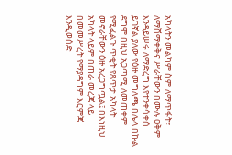አካላትን መልካም ስም ለማጥፋት፣ ለማሸማቀቅና ሥራቸውን በሙሉ ዐቅም እንዳይሠሩ ለማድረግ እየተንቀሳቀሰ ይገኛል ያለው የዕዙ መግለጫ በሌላ በኩል ደግሞ በዚህ አጋጣሚ ለመጠቀም የሚፈልጉ ጥቂት የጸጥታ አካላት መኖራቸውን ዕዙ አረጋግጧል፤ በእነዚህ አካላት ላይም በጠራ መረጃ ላይ በመመሥረት የማያዳግም እርምጃ እንዲወሰድ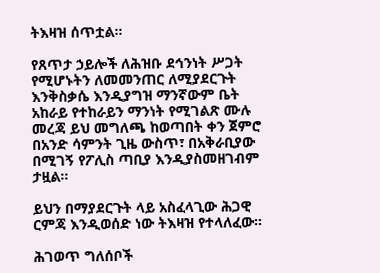ትእዛዝ ሰጥቷል።

የጸጥታ ኃይሎች ለሕዝቡ ደኅንነት ሥጋት የሚሆኑትን ለመመንጠር ለሚያደርጉት እንቅስቃሴ እንዲያግዝ ማንኛውም ቤት አከራይ የተከራይን ማንነት የሚገልጽ ሙሉ መረጃ ይህ መግለጫ ከወጣበት ቀን ጀምሮ በአንድ ሳምንት ጊዜ ውስጥ፣ በአቅራቢያው በሚገኝ የፖሊስ ጣቢያ እንዲያስመዘገብም ታዟል።

ይህን በማያደርጉት ላይ አስፈላጊው ሕጋዊ ርምጃ እንዲወሰድ ነው ትእዛዝ የተላለፈው።

ሕገወጥ ግለሰቦች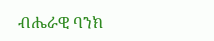ብሔራዊ ባንክ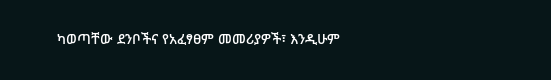ካወጣቸው ደንቦችና የአፈፃፀም መመሪያዎች፣ እንዲሁም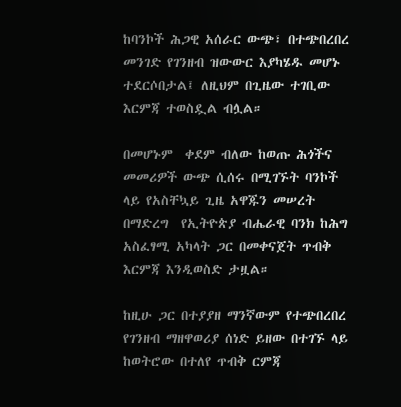ከባንኮች ሕጋዊ አሰራር ውጭ፣ በተጭበረበረ መንገድ የገንዘብ ዝውውር እያካሄዱ መሆኑ ተደርሶበታል፤ ለዚህም በጊዜው ተገቢው እርምጃ ተወስዷል ብሏል።

በመሆኑም  ቀደም ብለው ከወጡ ሕጎችና መመሪዎች ውጭ ሲሰሩ በሚገኙት ባንኮች ላይ የአስቸኳይ ጊዜ አዋጁን መሠረት በማድረግ  የኢትዮጵያ ብሔራዊ ባንክ ከሕግ አስፈፃሚ አካላት ጋር በመቀናጀት ጥብቅ እርምጃ እንዲወስድ ታዟል።

ከዚሁ ጋር በተያያዘ ማንኛውም የተጭበረበረ የገንዘብ ማዘዋወሪያ ሰነድ ይዘው በተገኙ ላይ ከወትሮው በተለየ ጥብቅ ርምጃ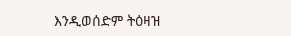እንዲወሰድም ትዕዛዝ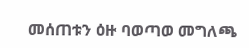መሰጠቱን ዕዙ ባወጣወ መግለጫ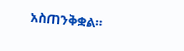አስጠንቅቋል።